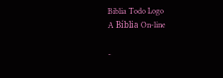Biblia Todo Logo
A Bíblia On-line

-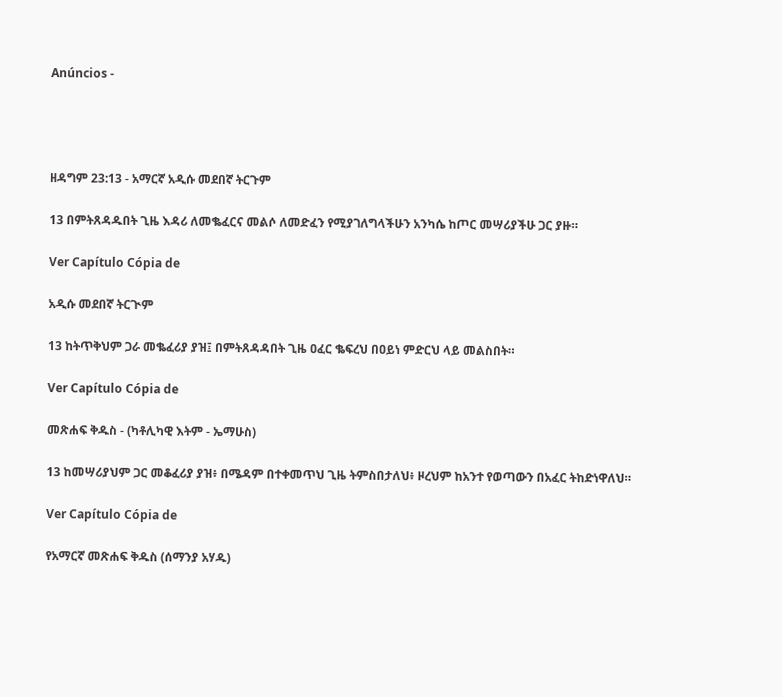Anúncios -




ዘዳግም 23:13 - አማርኛ አዲሱ መደበኛ ትርጉም

13 በምትጸዳዱበት ጊዜ እዳሪ ለመቈፈርና መልሶ ለመድፈን የሚያገለግላችሁን አንካሴ ከጦር መሣሪያችሁ ጋር ያዙ።

Ver Capítulo Cópia de

አዲሱ መደበኛ ትርጒም

13 ከትጥቅህም ጋራ መቈፈሪያ ያዝ፤ በምትጸዳዳበት ጊዜ ዐፈር ቈፍረህ በዐይነ ምድርህ ላይ መልስበት።

Ver Capítulo Cópia de

መጽሐፍ ቅዱስ - (ካቶሊካዊ እትም - ኤማሁስ)

13 ከመሣሪያህም ጋር መቆፈሪያ ያዝ፥ በሜዳም በተቀመጥህ ጊዜ ትምስበታለህ፥ ዞረህም ከአንተ የወጣውን በአፈር ትከድነዋለህ።

Ver Capítulo Cópia de

የአማርኛ መጽሐፍ ቅዱስ (ሰማንያ አሃዱ)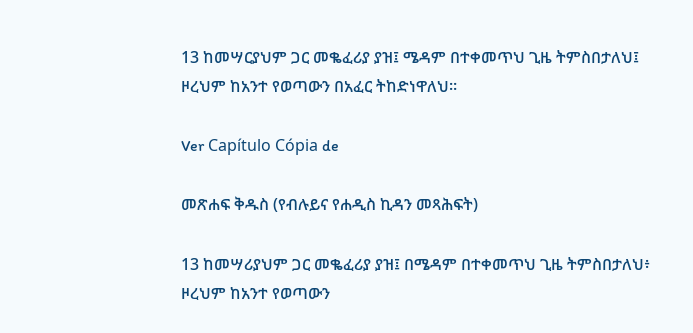13 ከመሣርያህም ጋር መቈፈሪያ ያዝ፤ ሜዳም በተቀመጥህ ጊዜ ትምስበታለህ፤ ዞረህም ከአንተ የወጣውን በአፈር ትከድነዋለህ።

Ver Capítulo Cópia de

መጽሐፍ ቅዱስ (የብሉይና የሐዲስ ኪዳን መጻሕፍት)

13 ከመሣሪያህም ጋር መቈፈሪያ ያዝ፤ በሜዳም በተቀመጥህ ጊዜ ትምስበታለህ፥ ዞረህም ከአንተ የወጣውን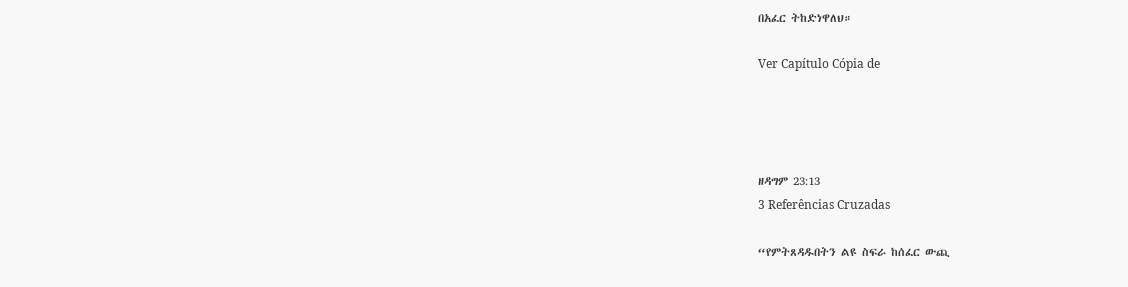በአፈር ትከድነዋለህ።

Ver Capítulo Cópia de




ዘዳግም 23:13
3 Referências Cruzadas

“የምትጸዳዱበትን ልዩ ስፍራ ከሰፈር ውጪ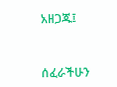አዘጋጁ፤


ሰፈራችሁን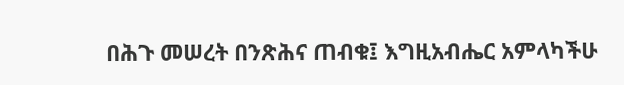በሕጉ መሠረት በንጽሕና ጠብቁ፤ እግዚአብሔር አምላካችሁ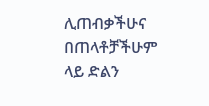ሊጠብቃችሁና በጠላቶቻችሁም ላይ ድልን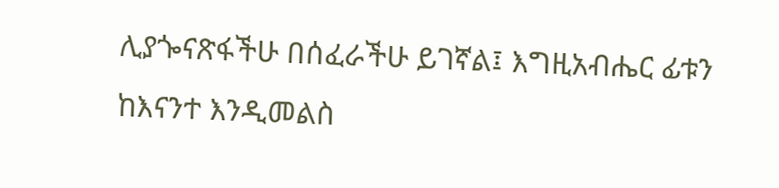ሊያጐናጽፋችሁ በሰፈራችሁ ይገኛል፤ እግዚአብሔር ፊቱን ከእናንተ እንዲመልስ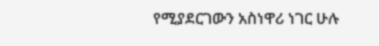የሚያደርገውን አስነዋሪ ነገር ሁሉ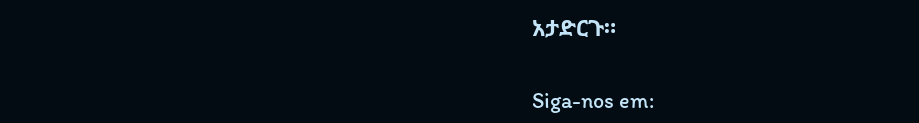አታድርጉ።


Siga-nos em: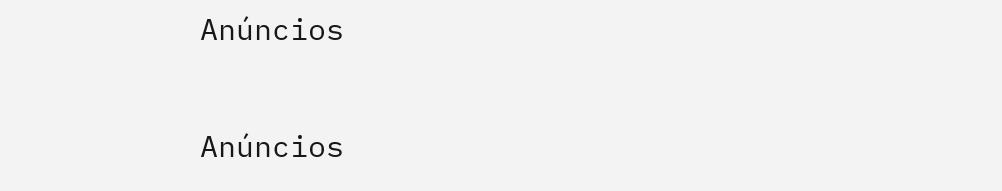Anúncios


Anúncios